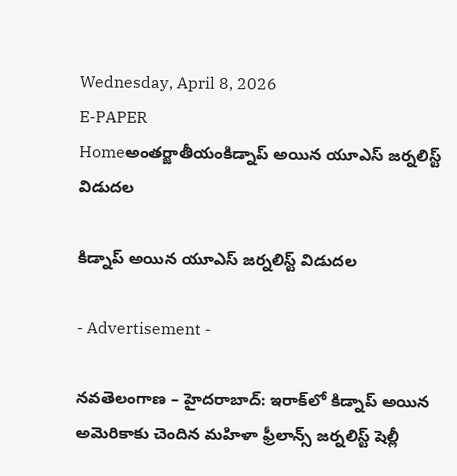Wednesday, April 8, 2026
E-PAPER
Homeఅంతర్జాతీయంకిడ్నాప్‌ అయిన యూఎస్‌ జర్నలిస్ట్‌ విడుదల

కిడ్నాప్‌ అయిన యూఎస్‌ జర్నలిస్ట్‌ విడుదల

- Advertisement -

నవతెలంగాణ – హైదరాబాద్: ఇరాక్‌లో కిడ్నాప్‌ అయిన అమెరికాకు చెందిన మహిళా ఫ్రీలాన్స్‌ జర్నలిస్ట్‌ షెల్లీ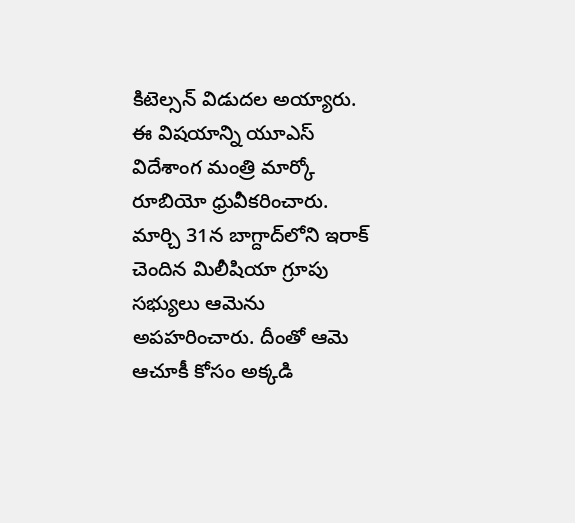కిటెల్సన్‌ విడుదల అయ్యారు. ఈ విషయాన్ని యూఎస్‌ విదేశాంగ మంత్రి మార్కో రూబియో ధ్రువీకరించారు. మార్చి 31న బాగ్దాద్‌లోని ఇరాక్‌ చెందిన మిలీషియా గ్రూపు సభ్యులు ఆమెను అపహరించారు. దీంతో ఆమె ఆచూకీ కోసం అక్కడి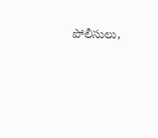పోలీసులు,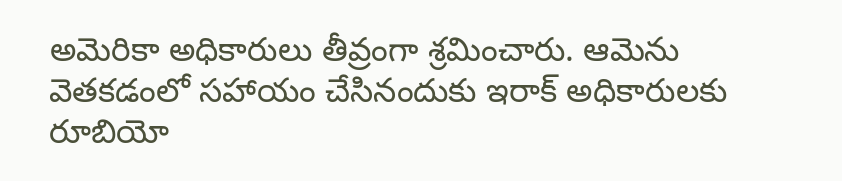అమెరికా అధికారులు తీవ్రంగా శ్రమించారు. ఆమెను వెతకడంలో సహాయం చేసినందుకు ఇరాక్‌ అధికారులకు రూబియో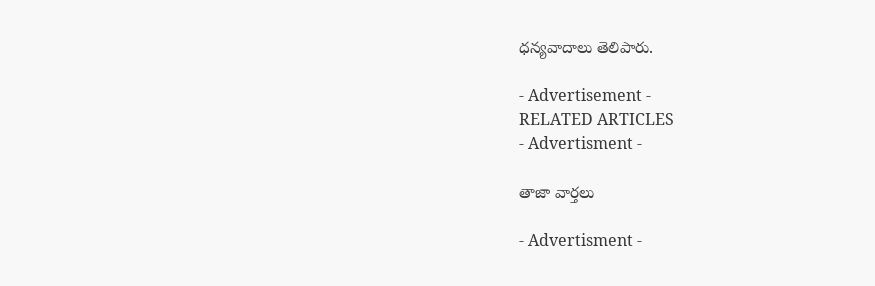ధన్యవాదాలు తెలిపారు.

- Advertisement -
RELATED ARTICLES
- Advertisment -

తాజా వార్తలు

- Advertisment -